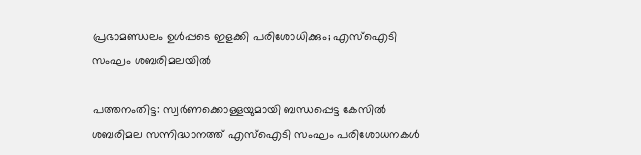പ്രഭാമണ്ഡലം ഉൾപ്പടെ ഇളക്കി പരിശോധിക്കും; എസ്ഐടി സംഘം ശബരിമലയിൽ

പത്തനംതിട്ട: സ്വർണക്കൊള്ളയുമായി ബന്ധപ്പെട്ട കേസിൽ ശബരിമല സന്നിദ്ധാനത്ത് എസ്ഐടി സംഘം പരിശോധനകൾ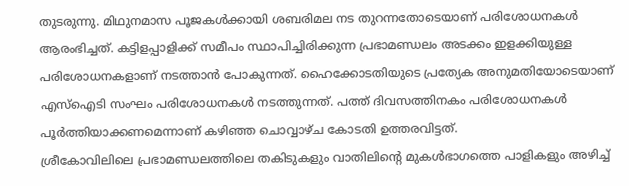തുടരുന്നു. മിഥുനമാസ പൂജകൾക്കായി ശബരിമല നട തുറന്നതോടെയാണ് പരിശോധനകൾ ആരംഭിച്ചത്. കട്ടിളപ്പാളിക്ക് സമീപം സ്ഥാപിച്ചിരിക്കുന്ന പ്രഭാമണ്ഡലം അടക്കം ഇളക്കിയുള്ള പരിശോധനകളാണ് നടത്താൻ പോകുന്നത്. ഹൈക്കോടതിയുടെ പ്രത്യേക അനുമതിയോടെയാണ് എസ്ഐടി സംഘം പരിശോധനകൾ നടത്തുന്നത്. പത്ത് ദിവസത്തിനകം പരിശോധനകൾ പൂർത്തിയാക്കണമെന്നാണ് കഴിഞ്ഞ ചൊവ്വാഴ്ച കോടതി ഉത്തരവിട്ടത്.
ശ്രീകോവിലിലെ പ്രഭാമണ്ഡലത്തിലെ തകിടുകളും വാതിലിന്റെ മുകൾഭാഗത്തെ പാളികളും അഴിച്ച്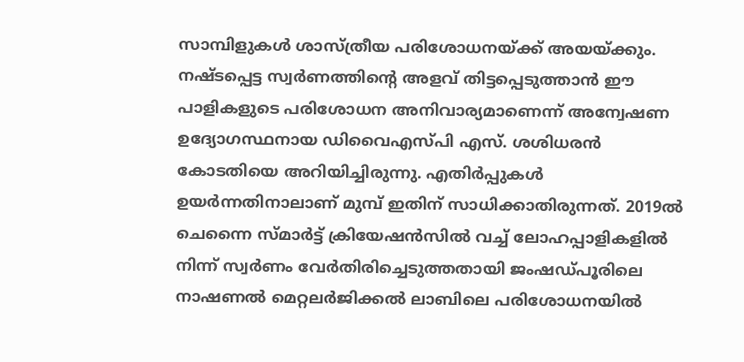സാമ്പിളുകൾ ശാസ്ത്രീയ പരിശോധനയ്ക്ക് അയയ്ക്കും. നഷ്ടപ്പെട്ട സ്വർണത്തിന്റെ അളവ് തിട്ടപ്പെടുത്താൻ ഈ പാളികളുടെ പരിശോധന അനിവാര്യമാണെന്ന് അന്വേഷണ ഉദ്യോഗസ്ഥനായ ഡിവൈഎസ്പി എസ്. ശശിധരൻ കോടതിയെ അറിയിച്ചിരുന്നു. എതിർപ്പുകൾ ഉയർന്നതിനാലാണ് മുമ്പ് ഇതിന് സാധിക്കാതിരുന്നത്. 2019ൽ ചെന്നൈ സ്മാർട്ട് ക്രിയേഷൻസിൽ വച്ച് ലോഹപ്പാളികളിൽ നിന്ന് സ്വർണം വേർതിരിച്ചെടുത്തതായി ജംഷഡ്പൂരിലെ നാഷണൽ മെറ്റലർജിക്കൽ ലാബിലെ പരിശോധനയിൽ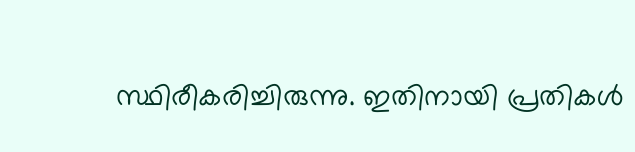സ്ഥിരീകരിച്ചിരുന്നു. ഇതിനായി പ്രതികൾ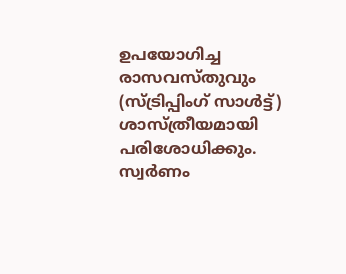ഉപയോഗിച്ച രാസവസ്തുവും (സ്ട്രിപ്പിംഗ് സാൾട്ട്) ശാസ്ത്രീയമായി പരിശോധിക്കും. സ്വർണം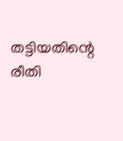തട്ടിയതിന്റെ രീതി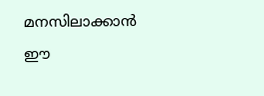മനസിലാക്കാൻ ഈ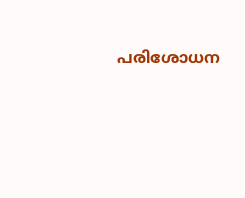പരിശോധന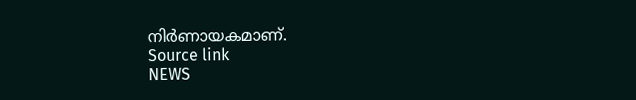നിർണായകമാണ്.
Source link
NEWS